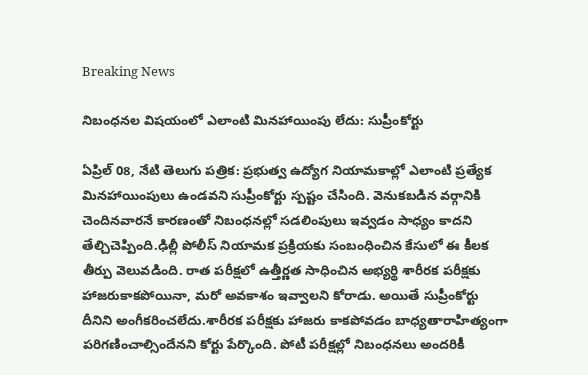Breaking News

నిబంధనల విషయంలో ఎలాంటి మినహాయింపు లేదు: సుప్రీంకోర్టు

ఏప్రిల్ 08, నేటి తెలుగు పత్రిక: ప్రభుత్వ ఉద్యోగ నియామకాల్లో ఎలాంటి ప్రత్యేక మినహాయింపులు ఉండవని సుప్రీంకోర్టు స్పష్టం చేసింది. వెనుకబడిన వర్గానికి చెందినవారనే కారణంతో నిబంధనల్లో సడలింపులు ఇవ్వడం సాధ్యం కాదని తేల్చిచెప్పింది.ఢిల్లీ పోలీస్ నియామక ప్రక్రియకు సంబంధించిన కేసులో ఈ కీలక తీర్పు వెలువడింది. రాత పరీక్షలో ఉత్తీర్ణత సాధించిన అభ్యర్థి శారీరక పరీక్షకు హాజరుకాకపోయినా, మరో అవకాశం ఇవ్వాలని కోరాడు. అయితే సుప్రీంకోర్టు దీనిని అంగీకరించలేదు.శారీరక పరీక్షకు హాజరు కాకపోవడం బాధ్యతారాహిత్యంగా పరిగణించాల్సిందేనని కోర్టు పేర్కొంది. పోటీ పరీక్షల్లో నిబంధనలు అందరికీ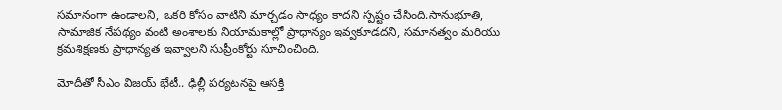సమానంగా ఉండాలని, ఒకరి కోసం వాటిని మార్చడం సాధ్యం కాదని స్పష్టం చేసింది.సానుభూతి, సామాజిక నేపథ్యం వంటి అంశాలకు నియామకాల్లో ప్రాధాన్యం ఇవ్వకూడదని, సమానత్వం మరియు క్రమశిక్షణకు ప్రాధాన్యత ఇవ్వాలని సుప్రీంకోర్టు సూచించింది.

మోదీతో సీఎం విజయ్ భేటీ.. ఢిల్లీ పర్యటనపై ఆసక్తి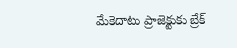మేకెదాటు ప్రాజెక్టుకు బ్రేక్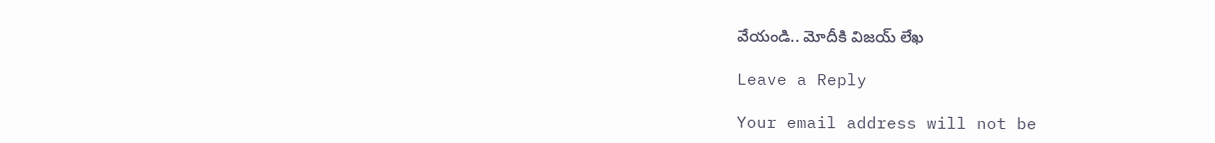వేయండి.. మోదీకి విజయ్ లేఖ

Leave a Reply

Your email address will not be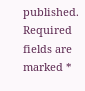published. Required fields are marked *